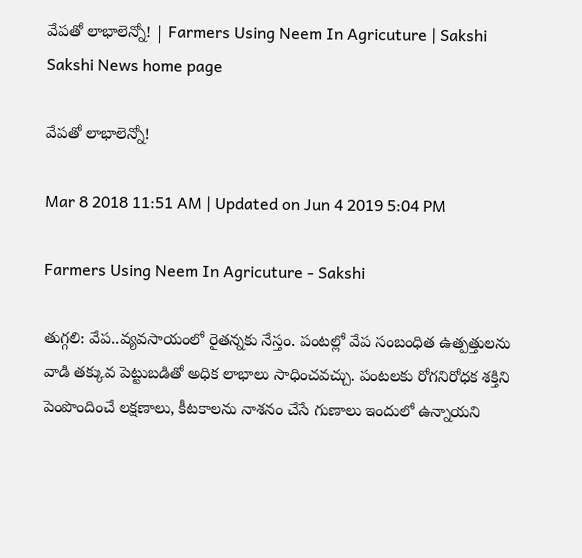వేపతో లాభాలెన్నో! | Farmers Using Neem In Agricuture | Sakshi
Sakshi News home page

వేపతో లాభాలెన్నో!

Mar 8 2018 11:51 AM | Updated on Jun 4 2019 5:04 PM

Farmers Using Neem In Agricuture - Sakshi

తుగ్గలి: వేప..వ్యవసాయంలో రైతన్నకు నేస్తం. పంటల్లో వేప సంబంధిత ఉత్పత్తులను వాడి తక్కువ పెట్టుబడితో అధిక లాభాలు సాధించవచ్చు. పంటలకు రోగనిరోధక శక్తిని పెంపొందించే లక్షణాలు, కీటకాలను నాశనం చేసే గుణాలు ఇందులో ఉన్నాయని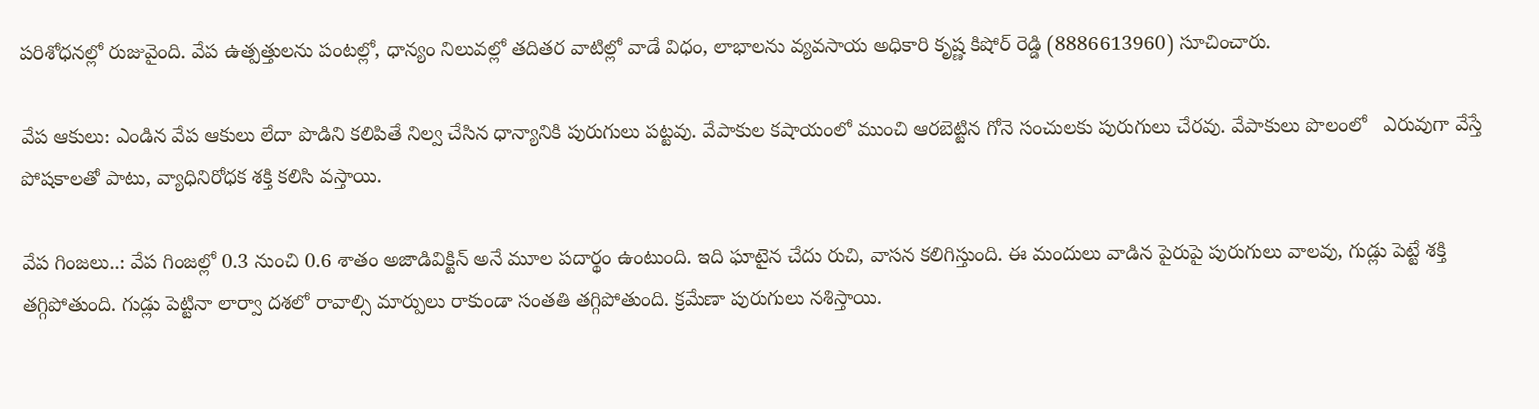పరిశోధనల్లో రుజువైంది. వేప ఉత్పత్తులను పంటల్లో, ధాన్యం నిలువల్లో తదితర వాటిల్లో వాడే విధం, లాభాలను వ్యవసాయ అధికారి కృష్ణ కిషోర్‌ రెడ్డి (8886613960) సూచించారు.

వేప ఆకులు: ఎండిన వేప ఆకులు లేదా పొడిని కలిపితే నిల్వ చేసిన ధాన్యానికి పురుగులు పట్టవు. వేపాకుల కషాయంలో ముంచి ఆరబెట్టిన గోనె సంచులకు పురుగులు చేరవు. వేపాకులు పొలంలో   ఎరువుగా వేస్తే పోషకాలతో పాటు, వ్యాధినిరోధక శక్తి కలిసి వస్తాయి.

వేప గింజలు..: వేప గింజల్లో 0.3 నుంచి 0.6 శాతం అజాడివిక్టిన్‌ అనే మూల పదార్థం ఉంటుంది. ఇది ఘాటైన చేదు రుచి, వాసన కలిగిస్తుంది. ఈ మందులు వాడిన పైరుపై పురుగులు వాలవు, గుడ్లు పెట్టే శక్తి తగ్గిపోతుంది. గుడ్లు పెట్టినా లార్వా దశలో రావాల్సి మార్పులు రాకుండా సంతతి తగ్గిపోతుంది. క్రమేణా పురుగులు నశిస్తాయి.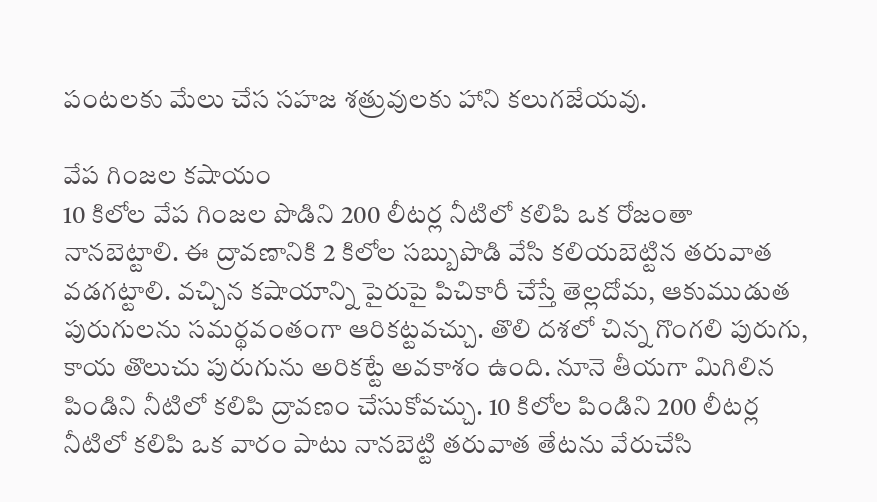పంటలకు మేలు చేస సహజ శత్రువులకు హాని కలుగజేయవు.

వేప గింజల కషాయం
10 కిలోల వేప గింజల పొడిని 200 లీటర్ల నీటిలో కలిపి ఒక రోజంతా నానబెట్టాలి. ఈ ద్రావణానికి 2 కిలోల సబ్బుపొడి వేసి కలియబెట్టిన తరువాత వడగట్టాలి. వచ్చిన కషాయాన్ని పైరుపై పిచికారీ చేస్తే తెల్లదోమ, ఆకుముడుత పురుగులను సమర్థవంతంగా ఆరికట్టవచ్చు. తొలి దశలో చిన్న గొంగలి పురుగు, కాయ తొలుచు పురుగును అరికట్టే అవకాశం ఉంది. నూనె తీయగా మిగిలిన పిండిని నీటిలో కలిపి ద్రావణం చేసుకోవచ్చు. 10 కిలోల పిండిని 200 లీటర్ల నీటిలో కలిపి ఒక వారం పాటు నానబెట్టి తరువాత తేటను వేరుచేసి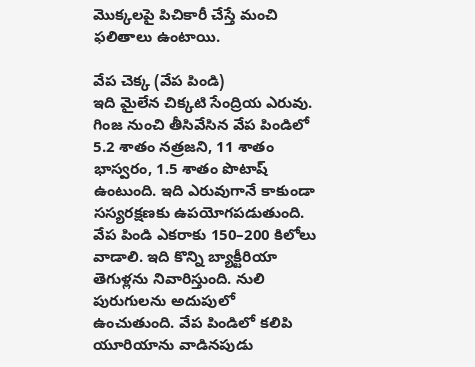మొక్కలపై పిచికారీ చేస్తే మంచి ఫలితాలు ఉంటాయి.

వేప చెక్క (వేప పిండి)
ఇది మైలేన చిక్కటి సేంద్రియ ఎరువు. గింజ నుంచి తీసివేసిన వేప పిండిలో 5.2 శాతం నత్రజని, 11 శాతం భాస్వరం, 1.5 శాతం పొటాష్‌ ఉంటుంది. ఇది ఎరువుగానే కాకుండా సస్యరక్షణకు ఉపయోగపడుతుంది. వేప పిండి ఎకరాకు 150–200 కిలోలు వాడాలి. ఇది కొన్ని బ్యాక్టీరియా తెగుళ్లను నివారిస్తుంది. నులి పురుగులను అదుపులో ఉంచుతుంది. వేప పిండిలో కలిపి యూరియాను వాడినపుడు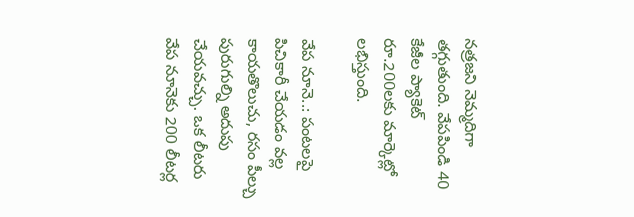నత్రజని నెమ్మదిగా తగ్గుతుంది. వేపపిండి 40 కేజీల ప్యాకెట్‌ రూ.200లకు మార్కెట్లో లభిస్తుంది.

వేప నూనె..: పంటలపై పిచికారీ చేయడం వల్ల కాయతొలుచు, రసం పీల్చు పురుగుల్ని అదుపు చేయవచ్చు. ఒక లీటరు వేప నూనెకు 200 లీటర్ల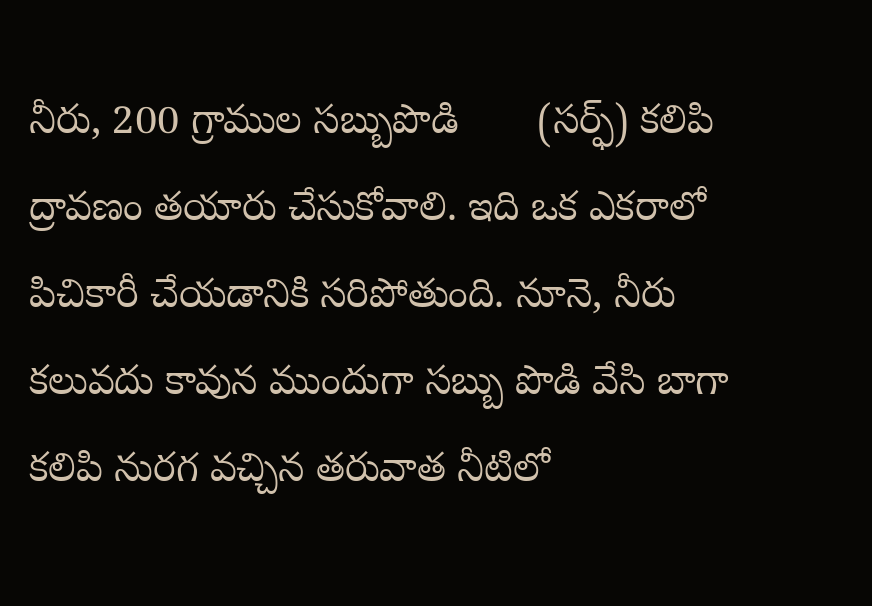నీరు, 200 గ్రాముల సబ్బుపొడి       (సర్ఫ్‌) కలిపి ద్రావణం తయారు చేసుకోవాలి. ఇది ఒక ఎకరాలో పిచికారీ చేయడానికి సరిపోతుంది. నూనె, నీరు కలువదు కావున ముందుగా సబ్బు పొడి వేసి బాగా కలిపి నురగ వచ్చిన తరువాత నీటిలో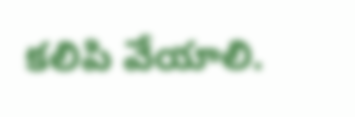కలిపి వేయాలి.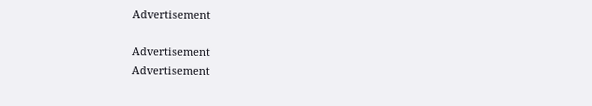Advertisement

Advertisement
Advertisement